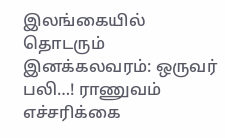இலங்கையில் தொடரும் இனக்கலவரம்: ஒருவர் பலி…! ராணுவம் எச்சரிக்கை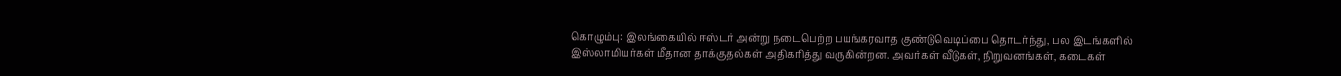கொழும்பு: இலங்கையில் ஈஸ்டர் அன்று நடைபெற்ற பயங்கரவாத குண்டுவெடிப்பை தொடர்ந்து, பல இடங்களில் இஸ்லாமியர்கள் மீதான தாக்குதல்கள் அதிகரித்து வருகின்றன. அவர்கள் வீடுகள், நிறுவனங்கள், கடைகள்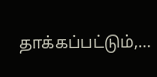தாக்கப்பட்டும்,…